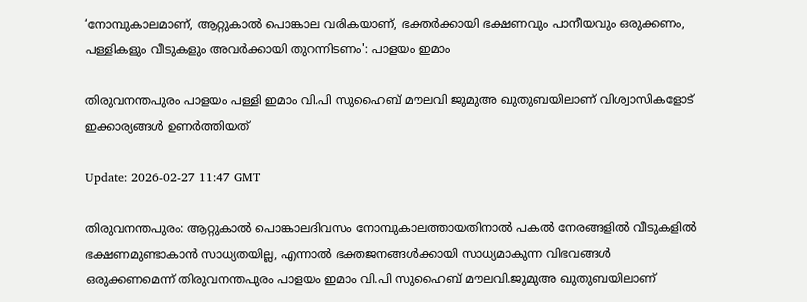‘നോമ്പുകാലമാണ്, ആറ്റുകാല്‍ പൊങ്കാല വരികയാണ്, ഭക്തര്‍ക്കായി ഭക്ഷണവും പാനീയവും ഒരുക്കണം, പള്ളികളും വീടുകളും അവര്‍ക്കായി തുറന്നിടണം': പാളയം ഇമാം

തിരുവനന്തപുരം പാളയം പള്ളി ഇമാം വി.പി സുഹൈബ് മൗലവി ജുമുഅ ഖുതുബയിലാണ് വിശ്വാസികളോട് ഇക്കാര്യങ്ങള്‍ ഉണര്‍ത്തിയത്

Update: 2026-02-27 11:47 GMT

തിരുവനന്തപുരം: ആറ്റുകാല്‍ പൊങ്കാലദിവസം നോമ്പുകാലത്തായതിനാൽ പകൽ നേരങ്ങളിൽ വീടുകളിൽ ഭക്ഷണമുണ്ടാകാൻ സാധ്യതയില്ല, എന്നാൽ ഭക്തജനങ്ങള്‍ക്കായി സാധ്യമാകുന്ന വിഭവങ്ങള്‍ ഒരുക്കണമെന്ന് തിരുവനന്തപുരം പാളയം ഇമാം വി.പി സുഹൈബ് മൗലവി.ജുമുഅ ഖുതുബയിലാണ്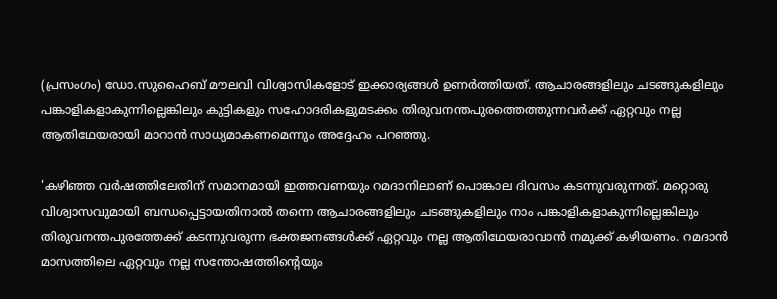(പ്രസംഗം) ഡോ.സുഹൈബ് മൗലവി വിശ്വാസികളോട് ഇക്കാര്യങ്ങള്‍ ഉണര്‍ത്തിയത്. ആചാരങ്ങളിലും ചടങ്ങുകളിലും പങ്കാളികളാകുന്നില്ലെങ്കിലും കുട്ടികളും സഹോദരികളുമടക്കം തിരുവനന്തപുരത്തെത്തുന്നവര്‍ക്ക് ഏറ്റവും നല്ല ആതിഥേയരായി മാറാന്‍ സാധ്യമാകണമെന്നും അദ്ദേഹം പറഞ്ഞു.

'കഴിഞ്ഞ വര്‍ഷത്തിലേതിന് സമാനമായി ഇത്തവണയും റമദാനിലാണ് പൊങ്കാല ദിവസം കടന്നുവരുന്നത്. മറ്റൊരു വിശ്വാസവുമായി ബന്ധപ്പെട്ടായതിനാല്‍ തന്നെ ആചാരങ്ങളിലും ചടങ്ങുകളിലും നാം പങ്കാളികളാകുന്നില്ലെങ്കിലും തിരുവനന്തപുരത്തേക്ക് കടന്നുവരുന്ന ഭക്തജനങ്ങള്‍ക്ക് ഏറ്റവും നല്ല ആതിഥേയരാവാന്‍ നമുക്ക് കഴിയണം. റമദാന്‍ മാസത്തിലെ ഏറ്റവും നല്ല സന്തോഷത്തിന്റെയും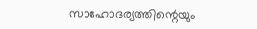സാഹോദര്യത്തിന്റെയും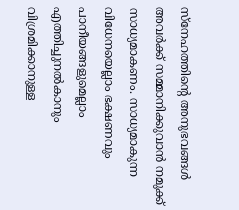സ്‌നേഹത്തിന്റെ അനുഭവങ്ങള്‍ അവര്‍ക്ക് സമ്മാനിക്കുവാന്‍ നമുക്ക് സാധ്യമാകണം. സാധ്യമാകുന്ന വിധേനയെല്ലാം ഭക്ഷണവും പാനീയങ്ങളുമെല്ലാം എത്തിച്ചുനല്‍കാനും വിശ്രമിക്കാനുള്ള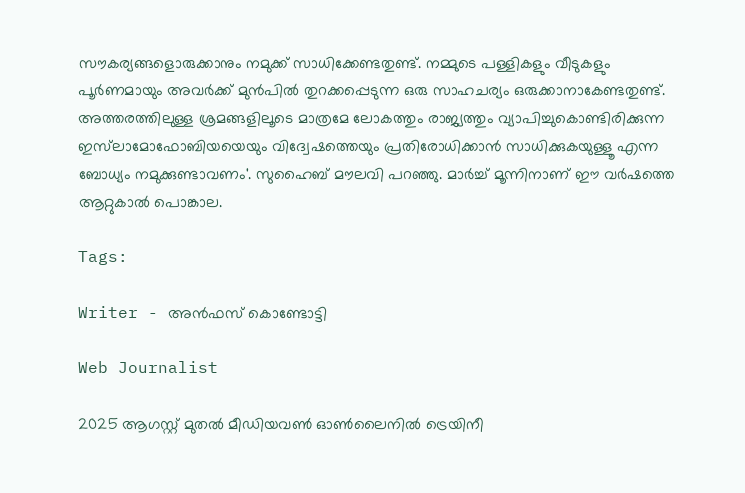സൗകര്യങ്ങളൊരുക്കാനും നമുക്ക് സാധിക്കേണ്ടതുണ്ട്. നമ്മുടെ പള്ളികളും വീടുകളും പൂര്‍ണമായും അവര്‍ക്ക് മുന്‍പില്‍ തുറക്കപ്പെടുന്ന ഒരു സാഹചര്യം ഒരുക്കാനാകേണ്ടതുണ്ട്. അത്തരത്തിലുള്ള ശ്രമങ്ങളിലൂടെ മാത്രമേ ലോകത്തും രാജ്യത്തും വ്യാപിച്ചുകൊണ്ടിരിക്കുന്ന ഇസ്‌ലാമോഫോബിയയെയും വിദ്വേഷത്തെയും പ്രതിരോധിക്കാന്‍ സാധിക്കുകയുള്ളൂ എന്ന ബോധ്യം നമുക്കുണ്ടാവണം'. സുഹൈബ് മൗലവി പറഞ്ഞു. മാര്‍ച്ച് മൂന്നിനാണ് ഈ വര്‍ഷത്തെ ആറ്റുകാല്‍ പൊങ്കാല.

Tags:

Writer - അൻഫസ് കൊണ്ടോട്ടി

Web Journalist

2025 ആഗസ്റ്റ് മുതൽ മീഡിയവൺ ഓൺലൈനിൽ ട്രെയിനീ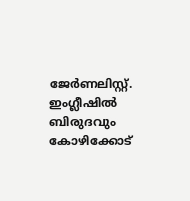ജേർണലിസ്റ്റ്. ഇംഗ്ലീഷിൽ ബിരുദവും കോഴിക്കോട്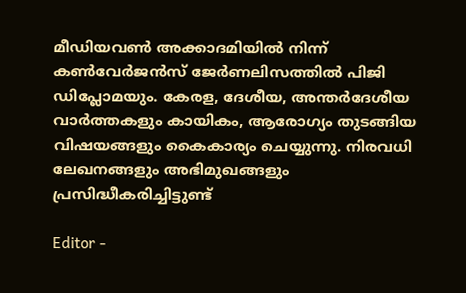മീഡിയവൺ അക്കാദമിയിൽ നിന്ന് കൺവേർജൻസ് ജേർണലിസത്തിൽ പിജി ഡിപ്ലോമയും. കേരള, ദേശീയ, അന്തർദേശീയ വാർത്തകളും കായികം, ആരോഗ്യം തുടങ്ങിയ വിഷയങ്ങളും കൈകാര്യം ചെയ്യുന്നു. നിരവധി ലേഖനങ്ങളും അഭിമുഖങ്ങളും പ്രസിദ്ധീകരിച്ചിട്ടുണ്ട്

Editor -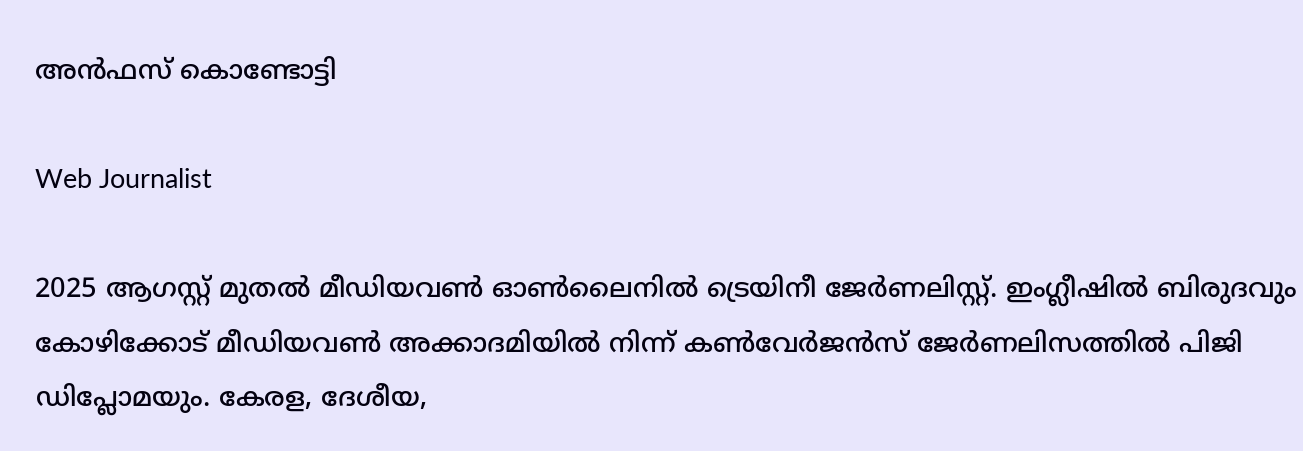അൻഫസ് കൊണ്ടോട്ടി

Web Journalist

2025 ആഗസ്റ്റ് മുതൽ മീഡിയവൺ ഓൺലൈനിൽ ട്രെയിനീ ജേർണലിസ്റ്റ്. ഇംഗ്ലീഷിൽ ബിരുദവും കോഴിക്കോട് മീഡിയവൺ അക്കാദമിയിൽ നിന്ന് കൺവേർജൻസ് ജേർണലിസത്തിൽ പിജി ഡിപ്ലോമയും. കേരള, ദേശീയ,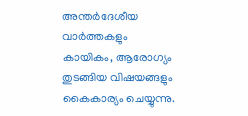അന്തർദേശീയ വാർത്തകളും കായികം, ആരോഗ്യം തുടങ്ങിയ വിഷയങ്ങളും കൈകാര്യം ചെയ്യുന്നു.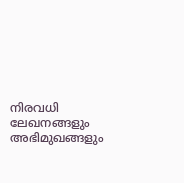നിരവധി ലേഖനങ്ങളും അഭിമുഖങ്ങളും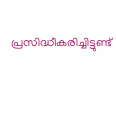പ്രസിദ്ധീകരിച്ചിട്ടുണ്ട്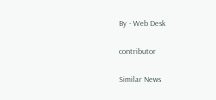By - Web Desk

contributor

Similar News